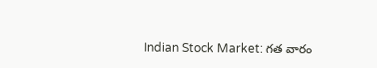Indian Stock Market: గత వారం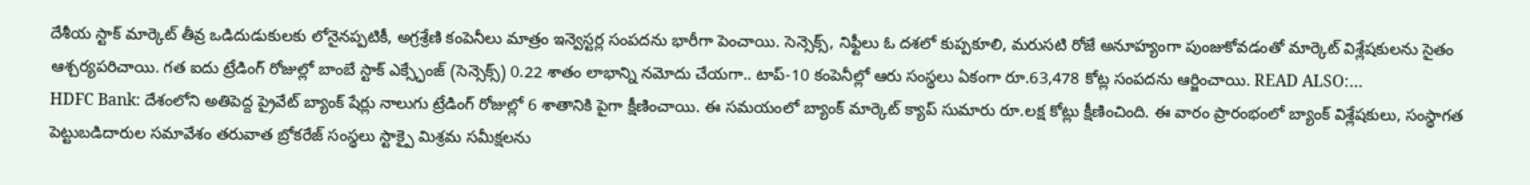దేశీయ స్టాక్ మార్కెట్ తీవ్ర ఒడిదుడుకులకు లోనైనప్పటికీ, అగ్రశ్రేణి కంపెనీలు మాత్రం ఇన్వెస్టర్ల సంపదను భారీగా పెంచాయి. సెన్సెక్స్, నిఫ్టీలు ఓ దశలో కుప్పకూలి, మరుసటి రోజే అనూహ్యంగా పుంజుకోవడంతో మార్కెట్ విశ్లేషకులను సైతం ఆశ్చర్యపరిచాయి. గత ఐదు ట్రేడింగ్ రోజుల్లో బాంబే స్టాక్ ఎక్స్ఛేంజ్ (సెన్సెక్స్) 0.22 శాతం లాభాన్ని నమోదు చేయగా.. టాప్-10 కంపెనీల్లో ఆరు సంస్థలు ఏకంగా రూ.63,478 కోట్ల సంపదను ఆర్జించాయి. READ ALSO:…
HDFC Bank: దేశంలోని అతిపెద్ద ప్రైవేట్ బ్యాంక్ షేర్లు నాలుగు ట్రేడింగ్ రోజుల్లో 6 శాతానికి పైగా క్షీణించాయి. ఈ సమయంలో బ్యాంక్ మార్కెట్ క్యాప్ సుమారు రూ.లక్ష కోట్లు క్షీణించింది. ఈ వారం ప్రారంభంలో బ్యాంక్ విశ్లేషకులు, సంస్థాగత పెట్టుబడిదారుల సమావేశం తరువాత బ్రోకరేజ్ సంస్థలు స్టాక్పై మిశ్రమ సమీక్షలను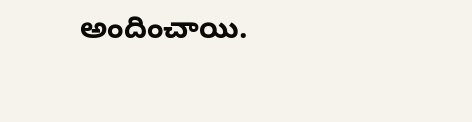అందించాయి.